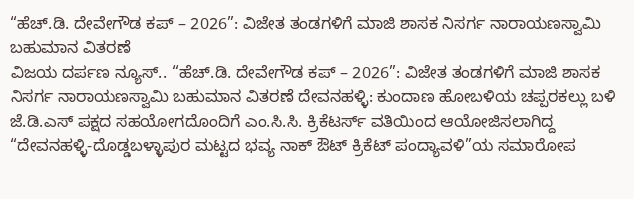“ಹೆಚ್.ಡಿ. ದೇವೇಗೌಡ ಕಪ್ – 2026”: ವಿಜೇತ ತಂಡಗಳಿಗೆ ಮಾಜಿ ಶಾಸಕ ನಿಸರ್ಗ ನಾರಾಯಣಸ್ವಾಮಿ ಬಹುಮಾನ ವಿತರಣೆ
ವಿಜಯ ದರ್ಪಣ ನ್ಯೂಸ್.. “ಹೆಚ್.ಡಿ. ದೇವೇಗೌಡ ಕಪ್ – 2026”: ವಿಜೇತ ತಂಡಗಳಿಗೆ ಮಾಜಿ ಶಾಸಕ ನಿಸರ್ಗ ನಾರಾಯಣಸ್ವಾಮಿ ಬಹುಮಾನ ವಿತರಣೆ ದೇವನಹಳ್ಳಿ: ಕುಂದಾಣ ಹೋಬಳಿಯ ಚಪ್ಪರಕಲ್ಲು ಬಳಿ ಜೆ.ಡಿ.ಎಸ್ ಪಕ್ಷದ ಸಹಯೋಗದೊಂದಿಗೆ ಎಂ.ಸಿ.ಸಿ. ಕ್ರಿಕೆಟರ್ಸ್ ವತಿಯಿಂದ ಆಯೋಜಿಸಲಾಗಿದ್ದ “ದೇವನಹಳ್ಳಿ-ದೊಡ್ಡಬಳ್ಳಾಪುರ ಮಟ್ಟದ ಭವ್ಯ ನಾಕ್ ಔಟ್ ಕ್ರಿಕೆಟ್ ಪಂದ್ಯಾವಳಿ”ಯ ಸಮಾರೋಪ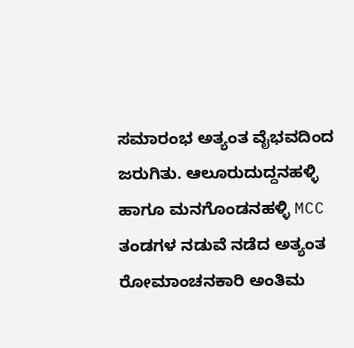ಸಮಾರಂಭ ಅತ್ಯಂತ ವೈಭವದಿಂದ ಜರುಗಿತು. ಆಲೂರುದುದ್ದನಹಳ್ಳಿ ಹಾಗೂ ಮನಗೊಂಡನಹಳ್ಳಿ MCC ತಂಡಗಳ ನಡುವೆ ನಡೆದ ಅತ್ಯಂತ ರೋಮಾಂಚನಕಾರಿ ಅಂತಿಮ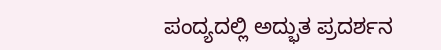ಪಂದ್ಯದಲ್ಲಿ ಅದ್ಭುತ ಪ್ರದರ್ಶನ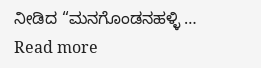ನೀಡಿದ “ಮನಗೊಂಡನಹಳ್ಳಿ … Read more